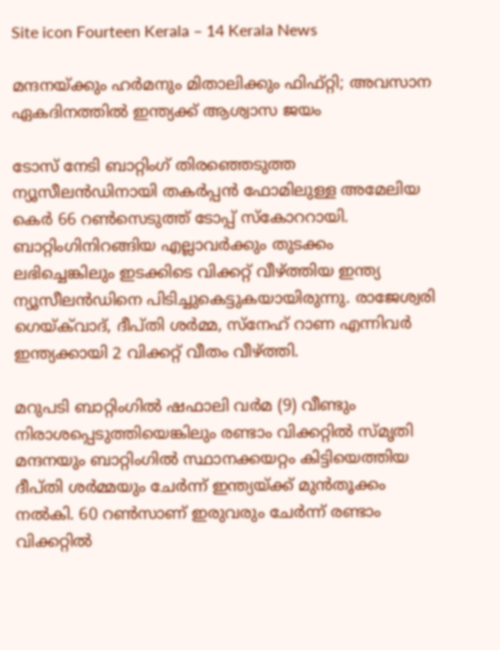Site icon Fourteen Kerala – 14 Kerala News

മന്ദനയ്ക്കും ഹർമനും മിതാലിക്കും ഫിഫ്റ്റി; അവസാന ഏകദിനത്തിൽ ഇന്ത്യക്ക് ആശ്വാസ ജയം

ടോസ് നേടി ബാറ്റിംഗ് തിരഞ്ഞെടുത്ത ന്യൂസീലൻഡിനായി തകർപ്പൻ ഫോമിലുള്ള അമേലിയ കെർ 66 റൺസെടുത്ത് ടോപ്പ് സ്കോററായി. ബാറ്റിംഗിനിറങ്ങിയ എല്ലാവർക്കും തുടക്കം ലഭിച്ചെങ്കിലും ഇടക്കിടെ വിക്കറ്റ് വീഴ്ത്തിയ ഇന്ത്യ ന്യൂസീലൻഡിനെ പിടിച്ചുകെട്ടുകയായിരുന്നു. രാജേശ്വരി ഗെയ്‌ക്‌വാദ്, ദീപ്തി ശർമ്മ, സ്നേഹ് റാണ എന്നിവർ ഇന്ത്യക്കായി 2 വിക്കറ്റ് വീതം വീഴ്ത്തി.

മറുപടി ബാറ്റിംഗിൽ ഷഫാലി വർമ (9) വീണ്ടും നിരാശപ്പെടുത്തിയെങ്കിലും രണ്ടാം വിക്കറ്റിൽ സ്മൃതി മന്ദനയും ബാറ്റിംഗിൽ സ്ഥാനക്കയറ്റം കിട്ടിയെത്തിയ ദീപ്തി ശർമ്മയും ചേർന്ന് ഇന്ത്യയ്ക്ക് മുൻതൂക്കം നൽകി. 60 റൺസാണ് ഇരുവരും ചേർന്ന് രണ്ടാം വിക്കറ്റിൽ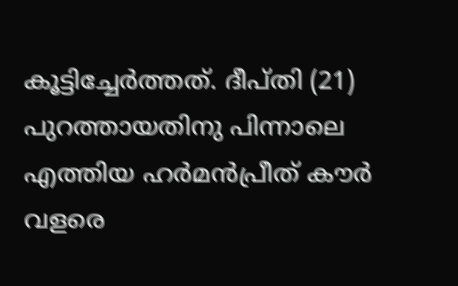കൂട്ടിച്ചേർത്തത്. ദീപ്തി (21) പുറത്തായതിനു പിന്നാലെ എത്തിയ ഹർമൻപ്രീത് കൗർ വളരെ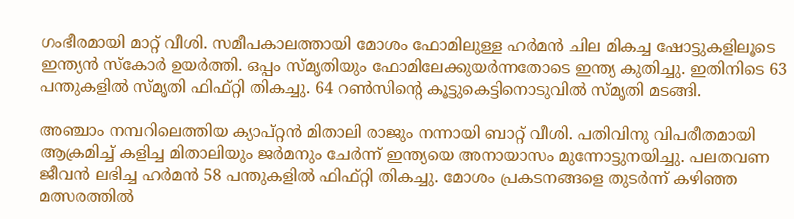ഗംഭീരമായി മാറ്റ് വീശി. സമീപകാലത്തായി മോശം ഫോമിലുള്ള ഹർമൻ ചില മികച്ച ഷോട്ടുകളിലൂടെ ഇന്ത്യൻ സ്കോർ ഉയർത്തി. ഒപ്പം സ്മൃതിയും ഫോമിലേക്കുയർന്നതോടെ ഇന്ത്യ കുതിച്ചു. ഇതിനിടെ 63 പന്തുകളിൽ സ്മൃതി ഫിഫ്റ്റി തികച്ചു. 64 റൺസിൻ്റെ കൂട്ടുകെട്ടിനൊടുവിൽ സ്മൃതി മടങ്ങി.

അഞ്ചാം നമ്പറിലെത്തിയ ക്യാപ്റ്റൻ മിതാലി രാജും നന്നായി ബാറ്റ് വീശി. പതിവിനു വിപരീതമായി ആക്രമിച്ച് കളിച്ച മിതാലിയും ജർമനും ചേർന്ന് ഇന്ത്യയെ അനായാസം മുന്നോട്ടുനയിച്ചു. പലതവണ ജീവൻ ലഭിച്ച ഹർമൻ 58 പന്തുകളിൽ ഫിഫ്റ്റി തികച്ചു. മോശം പ്രകടനങ്ങളെ തുടർന്ന് കഴിഞ്ഞ മത്സരത്തിൽ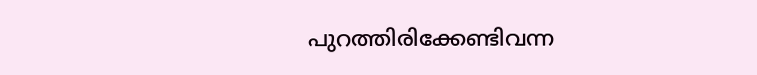പുറത്തിരിക്കേണ്ടിവന്ന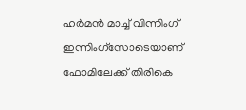ഹർമൻ മാച്ച് വിന്നിംഗ് ഇന്നിംഗ്സോടെയാണ് ഫോമിലേക്ക് തിരികെ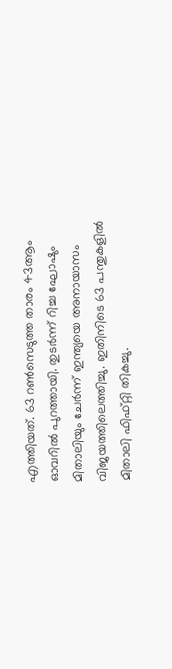എത്തിയത്. 63 റൺസെടുത്ത താരം 43ആം ഓവറിൽ പുറത്തായി. തുടർന്ന് റിച്ച ഘോഷും മിതാലിയും ചേർന്ന് ഇന്ത്യയെ അനായാസം വിജയത്തിലെത്തിച്ചു. ഇതിനിടെ 63 പന്തുകളിൽ മിതാലി ഫിഫ്റ്റി തികച്ചു.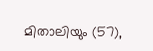മിതാലിയും (57),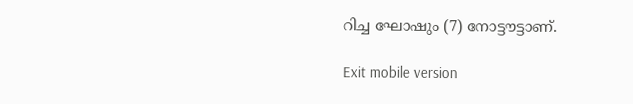റിച്ച ഘോഷും (7) നോട്ടൗട്ടാണ്.

Exit mobile version